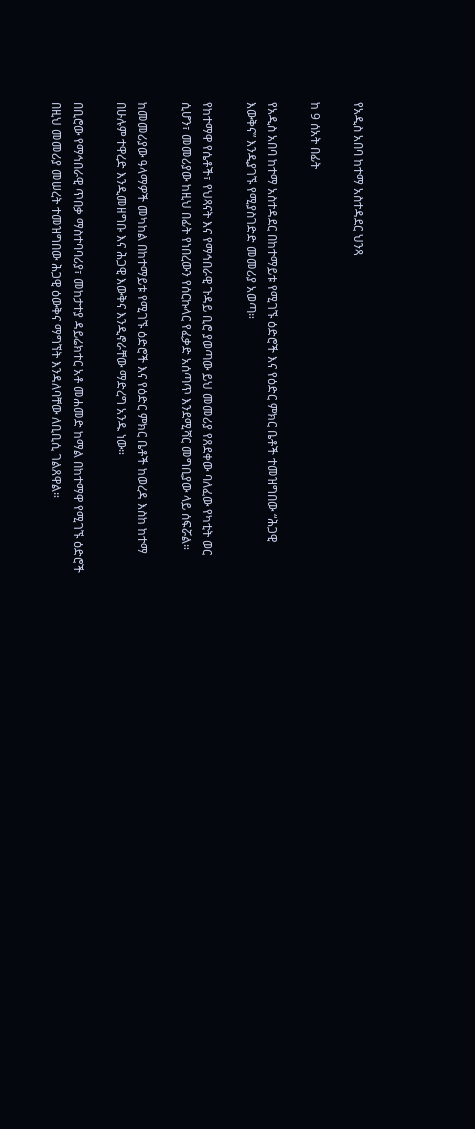የአዲስ አበባ ከተማ አስተዳደር ህንጻ

ከ 9 ሰአት በፊት

የአዲስ አበባ ከተማ አስተዳደር በከተማይቱ የሚገኙ ዕድሮች እና የዕድር ምክር ቤቶች ተመዝግበው “ሕጋዊ እውቅና” እንዲያገኙ የሚያስገድድ መመሪያ አወጣ።

የከተማዋ የሴቶች፣ የህጻናት እና የማኅበራዊ ጉዳይ ቢሮ ያወጣው ይህ መመሪያ የጸደቀው ባለፈው የካቲት ወር ሲሆን፣ መመሪያው ከዚህ በፊት የነበረውን የሰርኩላር የፈቃድ አሰጣጥ እንደሚሻር መግቢያው ላይ ሰፍሯል።

ከመመሪያው ዓላማዎች መካከል በከተማይቱ የሚገኙ ዕድሮች እና የዕድር ምክር ቤቶች ከወረዳ እስከ ከተማ በሁሉም ተዋረድ እንዲመዘግቡ እና ሕጋዊ እውቅና እንዲኖራቸው ማድረግ አንዱ ነው።

በቢሮው የማኅበራዊ ጥበቃ ማስተባባሪያ፣ መከታተያ ዳይሬክተር አቶ መሐመድ ከማል በከተማዋ የሚገኙ ዕድሮች በዚህ መመሪያ መሠረት ተመዝግበው ሕጋዊ ዕውቅና ማግኘት እንዳለባቸው ለቢቢሲ ገልጸዋል።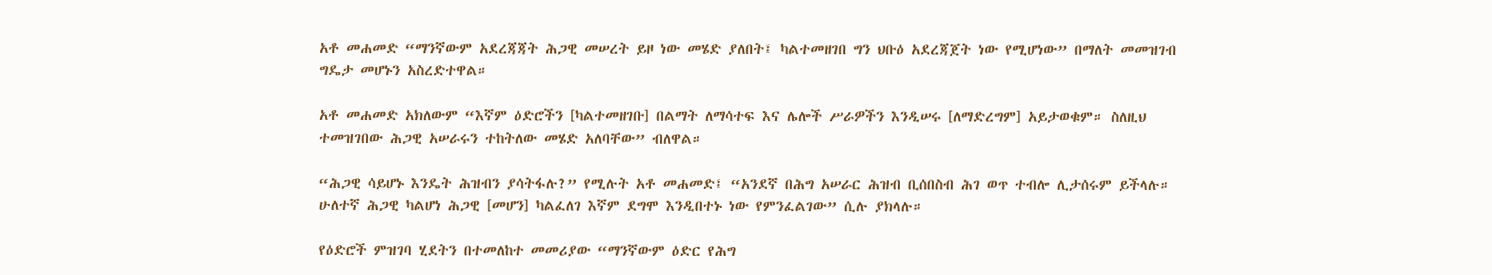አቶ መሐመድ “ማንኛውም አደረጃጃት ሕጋዊ መሠረት ይዞ ነው መሄድ ያለበት፤ ካልተመዘገበ ግን ህቡዕ አደረጃጀት ነው የሚሆነው” በማለት መመዝገብ ግዴታ መሆኑን አስረድተዋል።

አቶ መሐመድ አክለውም “እኛም ዕድሮችን [ካልተመዘገቡ] በልማት ለማሳተፍ እና ሌሎች ሥራዎችን እንዲሠሩ [ለማድረግም] አይታወቁም። ስለዚህ ተመዝገበው ሕጋዊ አሠራሩን ተከትለው መሄድ አለባቸው” ብለዋል።

“ሕጋዊ ሳይሆኑ እንዴት ሕዝብን ያሳትፋሉ?” የሚሉት አቶ መሐመድ፤ “አንደኛ በሕግ አሠራር ሕዝብ ቢሰበስብ ሕገ ወጥ ተብሎ ሊታሰሩም ይችላሉ። ሁለተኛ ሕጋዊ ካልሆነ ሕጋዊ [መሆን] ካልፈለገ እኛም ደግሞ እንዲበተኑ ነው የምንፈልገው” ሲሉ ያክላሉ።

የዕድሮች ምዝገባ ሂደትን በተመለከተ መመሪያው “ማንኛውም ዕድር የሕግ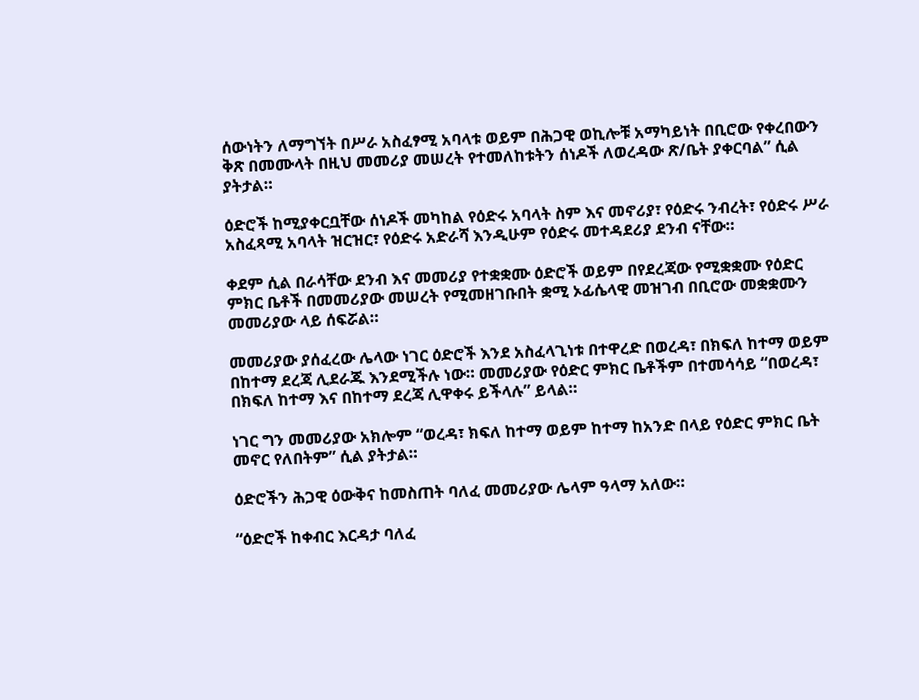ሰውነትን ለማግኘት በሥራ አስፈፃሚ አባላቱ ወይም በሕጋዊ ወኪሎቹ አማካይነት በቢሮው የቀረበውን ቅጽ በመሙላት በዚህ መመሪያ መሠረት የተመለከቱትን ሰነዶች ለወረዳው ጽ/ቤት ያቀርባል” ሲል ያትታል።

ዕድሮች ከሚያቀርቧቸው ሰነዶች መካከል የዕድሩ አባላት ስም እና መኖሪያ፣ የዕድሩ ንብረት፣ የዕድሩ ሥራ አስፈጻሚ አባላት ዝርዝር፣ የዕድሩ አድራሻ እንዲሁም የዕድሩ መተዳደሪያ ደንብ ናቸው።

ቀደም ሲል በራሳቸው ደንብ እና መመሪያ የተቋቋሙ ዕድሮች ወይም በየደረጃው የሚቋቋሙ የዕድር ምክር ቤቶች በመመሪያው መሠረት የሚመዘገቡበት ቋሚ ኦፊሴላዊ መዝገብ በቢሮው መቋቋሙን መመሪያው ላይ ሰፍሯል።

መመሪያው ያሰፈረው ሌላው ነገር ዕድሮች እንደ አስፈላጊነቱ በተዋረድ በወረዳ፣ በክፍለ ከተማ ወይም በከተማ ደረጃ ሊደራጁ እንደሚችሉ ነው። መመሪያው የዕድር ምክር ቤቶችም በተመሳሳይ “በወረዳ፣ በክፍለ ከተማ እና በከተማ ደረጃ ሊዋቀሩ ይችላሉ” ይላል።

ነገር ግን መመሪያው አክሎም “ወረዳ፣ ክፍለ ከተማ ወይም ከተማ ከአንድ በላይ የዕድር ምክር ቤት መኖር የለበትም” ሲል ያትታል።

ዕድሮችን ሕጋዊ ዕውቅና ከመስጠት ባለፈ መመሪያው ሌላም ዓላማ አለው።

“ዕድሮች ከቀብር እርዳታ ባለፈ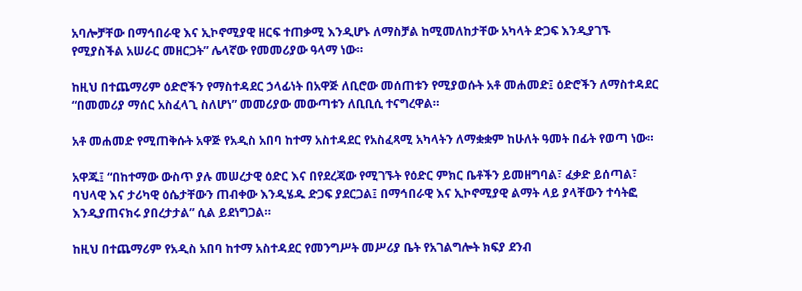አባሎቻቸው በማኅበራዊ እና ኢኮኖሚያዊ ዘርፍ ተጠቃሚ እንዲሆኑ ለማስቻል ከሚመለከታቸው አካላት ድጋፍ እንዲያገኙ የሚያስችል አሠራር መዘርጋት” ሌላኛው የመመሪያው ዓላማ ነው።

ከዚህ በተጨማሪም ዕድሮችን የማስተዳደር ኃላፊነት በአዋጅ ለቢሮው መሰጠቱን የሚያወሱት አቶ መሐመድ፤ ዕድሮችን ለማስተዳደር “በመመሪያ ማሰር አስፈላጊ ስለሆነ” መመሪያው መውጣቱን ለቢቢሲ ተናግረዋል።

አቶ መሐመድ የሚጠቅሱት አዋጅ የአዲስ አበባ ከተማ አስተዳደር የአስፈጻሚ አካላትን ለማቋቋም ከሁለት ዓመት በፊት የወጣ ነው።

አዋጁ፤ “በከተማው ውስጥ ያሉ መሠረታዊ ዕድር እና በየደረጃው የሚገኙት የዕድር ምክር ቤቶችን ይመዘግባል፣ ፈቃድ ይሰጣል፣ ባህላዊ እና ታሪካዊ ዕሴታቸውን ጠብቀው እንዲሄዱ ድጋፍ ያደርጋል፤ በማኅበራዊ እና ኢኮኖሚያዊ ልማት ላይ ያላቸውን ተሳትፎ እንዲያጠናክሩ ያበረታታል” ሲል ይደነግጋል።

ከዚህ በተጨማሪም የአዲስ አበባ ከተማ አስተዳደር የመንግሥት መሥሪያ ቤት የአገልግሎት ክፍያ ደንብ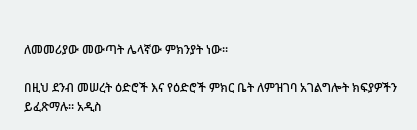ለመመሪያው መውጣት ሌላኛው ምክንያት ነው።

በዚህ ደንብ መሠረት ዕድሮች እና የዕድሮች ምክር ቤት ለምዝገባ አገልግሎት ክፍያዎችን ይፈጽማሉ። አዲስ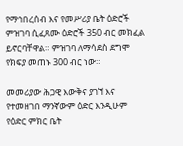የማኅበረሰብ እና የመሥሪያ ቤት ዕድሮች ምዝገባ ሲፈጸሙ ዕድሮች 350 ብር መክፈል ይኖርባቸዋል። ምዝገባ ለማሳደስ ደግሞ የክፍያ መጠኑ 300 ብር ነው።

መመሪያው ሕጋዊ እውቅና ያገኘ እና የተመዘገበ ማንኛውም ዕድር እንዲሁም የዕድር ምክር ቤት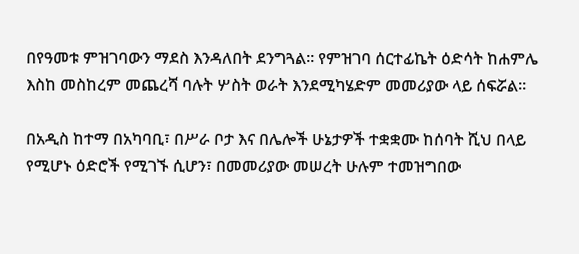በየዓመቱ ምዝገባውን ማደስ እንዳለበት ደንግጓል። የምዝገባ ሰርተፊኬት ዕድሳት ከሐምሌ እስከ መስከረም መጨረሻ ባሉት ሦስት ወራት እንደሚካሄድም መመሪያው ላይ ሰፍሯል።

በአዲስ ከተማ በአካባቢ፣ በሥራ ቦታ እና በሌሎች ሁኔታዎች ተቋቋሙ ከሰባት ሺህ በላይ የሚሆኑ ዕድሮች የሚገኙ ሲሆን፣ በመመሪያው መሠረት ሁሉም ተመዝግበው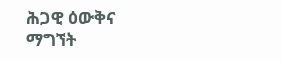ሕጋዊ ዕውቅና ማግኘት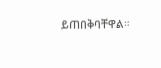ይጠበቅባቸዋል።